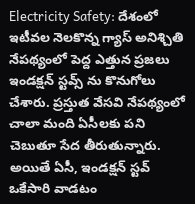Electricity Safety: దేశంలో ఇటీవల నెలకొన్న గ్యాస్ అనిశ్చితి నేపథ్యంలో పెద్ద ఎత్తున ప్రజలు ఇండక్షన్ స్టవ్స్ ను కొనుగోలు చేశారు. ప్రస్తుత వేసవి నేపథ్యంలో చాలా మంది ఏసీలకు పని చెబుతూ సేద తీరుతున్నారు. అయితే ఏసీ, ఇండక్షన్ స్టవ్ ఒకేసారి వాడటం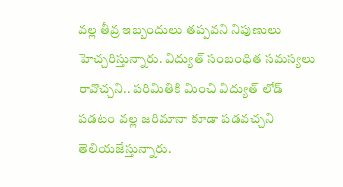వల్ల తీవ్ర ఇబ్బందులు తప్పవని నిపుణులు హెచ్చరిస్తున్నారు. విద్యుత్ సంబంధిత సమస్యలు రావొచ్చని.. పరిమితికి మించి విద్యుత్ లోడ్ పడటం వల్ల జరిమానా కూడా పడవచ్చని తెలియజేస్తున్నారు.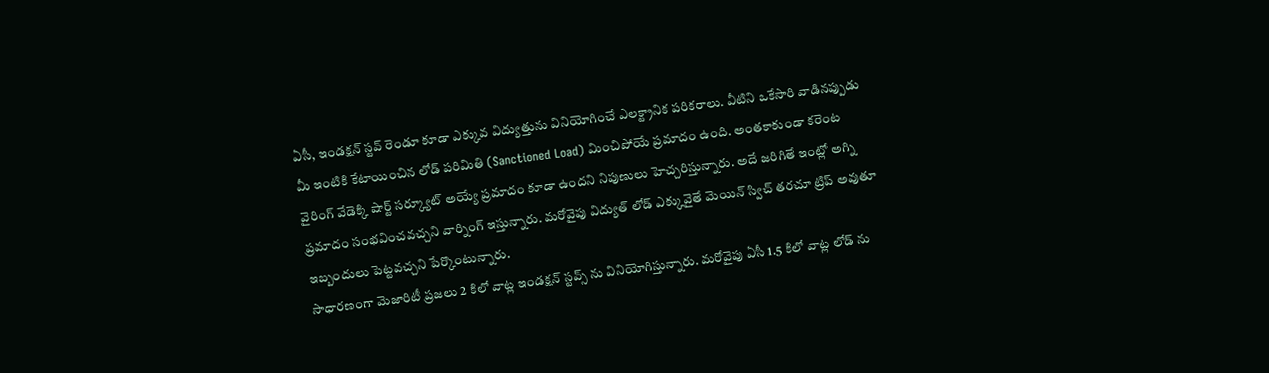ఏసీ, ఇండక్షన్ స్టవ్ రెండూ కూడా ఎక్కువ విద్యుత్తును వినియోగించే ఎలక్ట్రానిక పరికరాలు. వీటిని ఒకేసారి వాడినప్పుడు మీ ఇంటికి కేటాయించిన లోడ్ పరిమితి (Sanctioned Load) మించిపోయే ప్రమాదం ఉంది. అంతకాకుండా కరెంట వైరింగ్ వేడెక్కి షార్ట్ సర్క్యూట్ అయ్యే ప్రమాదం కూడా ఉందని నిపుణులు హెచ్చరిస్తున్నారు. అదే జరిగితే ఇంట్లో అగ్ని ప్రమాదం సంభవించవచ్చని వార్నింగ్ ఇస్తున్నారు. మరోవైపు విద్యుత్ లోడ్ ఎక్కువైతే మెయిన్ స్విచ్ తరచూ ట్రిప్ అవుతూ ఇబ్బందులు పెట్టవచ్చని పేర్కొంటున్నారు.
సాధారణంగా మెజారిటీ ప్రజలు 2 కిలో వాట్ల ఇండక్షన్ స్టవ్స్ ను వినియోగిస్తున్నారు. మరోవైపు ఏసీ 1.5 కిలో వాట్ల లోడ్ ను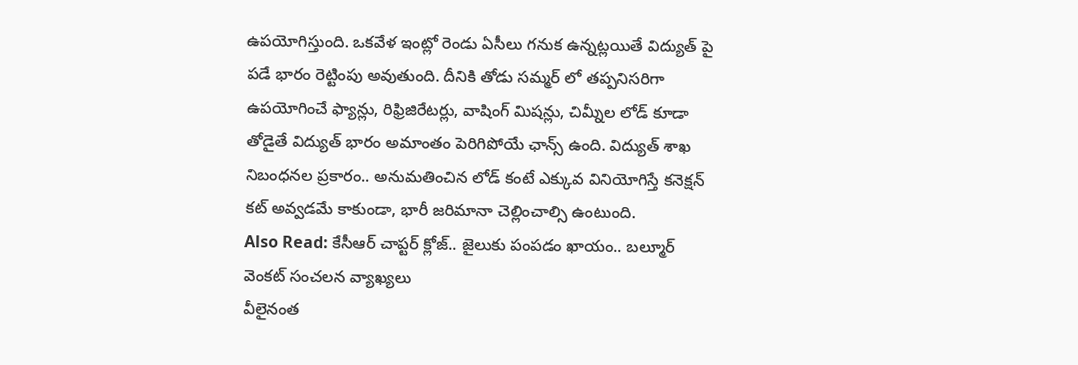ఉపయోగిస్తుంది. ఒకవేళ ఇంట్లో రెండు ఏసీలు గనుక ఉన్నట్లయితే విద్యుత్ పై పడే భారం రెట్టింపు అవుతుంది. దీనికి తోడు సమ్మర్ లో తప్పనిసరిగా ఉపయోగించే ఫ్యాన్లు, రిఫ్రిజిరేటర్లు, వాషింగ్ మిషన్లు, చిమ్నీల లోడ్ కూడా తోడైతే విద్యుత్ భారం అమాంతం పెరిగిపోయే ఛాన్స్ ఉంది. విద్యుత్ శాఖ నిబంధనల ప్రకారం.. అనుమతించిన లోడ్ కంటే ఎక్కువ వినియోగిస్తే కనెక్షన్ కట్ అవ్వడమే కాకుండా, భారీ జరిమానా చెల్లించాల్సి ఉంటుంది.
Also Read: కేసీఆర్ చాప్టర్ క్లోజ్.. జైలుకు పంపడం ఖాయం.. బల్మూర్ వెంకట్ సంచలన వ్యాఖ్యలు
వీలైనంత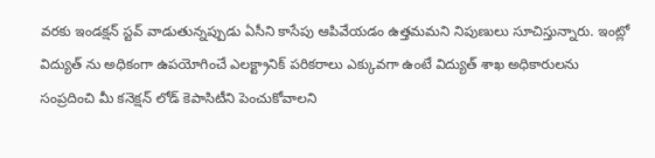వరకు ఇండక్షన్ స్టవ్ వాడుతున్నప్పుడు ఏసీని కాసేపు ఆపివేయడం ఉత్తమమని నిపుణులు సూచిస్తున్నారు. ఇంట్లో విద్యుత్ ను అధికంగా ఉపయోగించే ఎలక్ట్రానిక్ పరికరాలు ఎక్కువగా ఉంటే విద్యుత్ శాఖ అధికారులను సంప్రదించి మీ కనెక్షన్ లోడ్ కెపాసిటీని పెంచుకోవాలని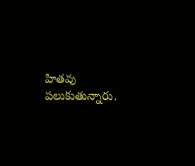హితవు పలుకుతున్నారు.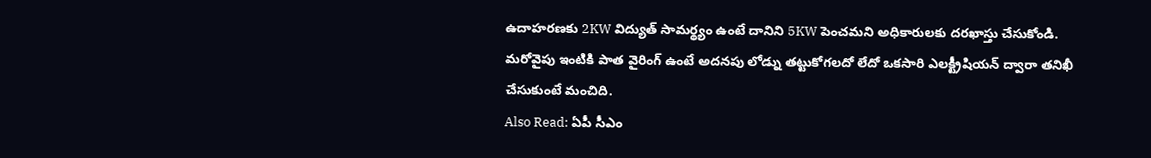ఉదాహరణకు 2KW విద్యుత్ సామర్థ్యం ఉంటే దానిని 5KW పెంచమని అధికారులకు దరఖాస్తు చేసుకోండి. మరోవైపు ఇంటికి పాత వైరింగ్ ఉంటే అదనపు లోడ్ను తట్టుకోగలదో లేదో ఒకసారి ఎలక్ట్రీషియన్ ద్వారా తనిఖీ చేసుకుంటే మంచిది.
Also Read: ఏపీ సీఎం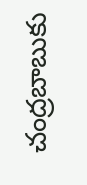చంద్రబాబుకు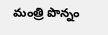మంత్రి పొన్నం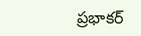ప్రభాకర్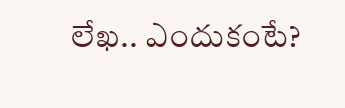లేఖ.. ఎందుకంటే?